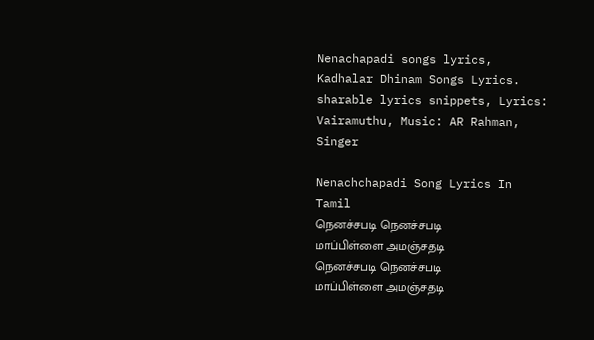Nenachapadi songs lyrics, Kadhalar Dhinam Songs Lyrics. sharable lyrics snippets, Lyrics: Vairamuthu, Music: AR Rahman, Singer

Nenachchapadi Song Lyrics In Tamil
நெனச்சபடி நெனச்சபடி
மாப்பிள்ளை அமஞ்சதடி
நெனச்சபடி நெனச்சபடி
மாப்பிள்ளை அமஞ்சதடி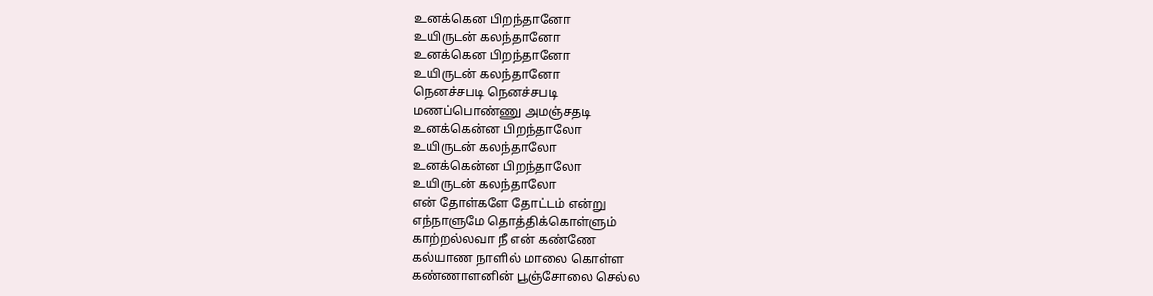உனக்கென பிறந்தானோ
உயிருடன் கலந்தானோ
உனக்கென பிறந்தானோ
உயிருடன் கலந்தானோ
நெனச்சபடி நெனச்சபடி
மணப்பொண்ணு அமஞ்சதடி
உனக்கென்ன பிறந்தாலோ
உயிருடன் கலந்தாலோ
உனக்கென்ன பிறந்தாலோ
உயிருடன் கலந்தாலோ
என் தோள்களே தோட்டம் என்று
எந்நாளுமே தொத்திக்கொள்ளும்
காற்றல்லவா நீ என் கண்ணே
கல்யாண நாளில் மாலை கொள்ள
கண்ணாளனின் பூஞ்சோலை செல்ல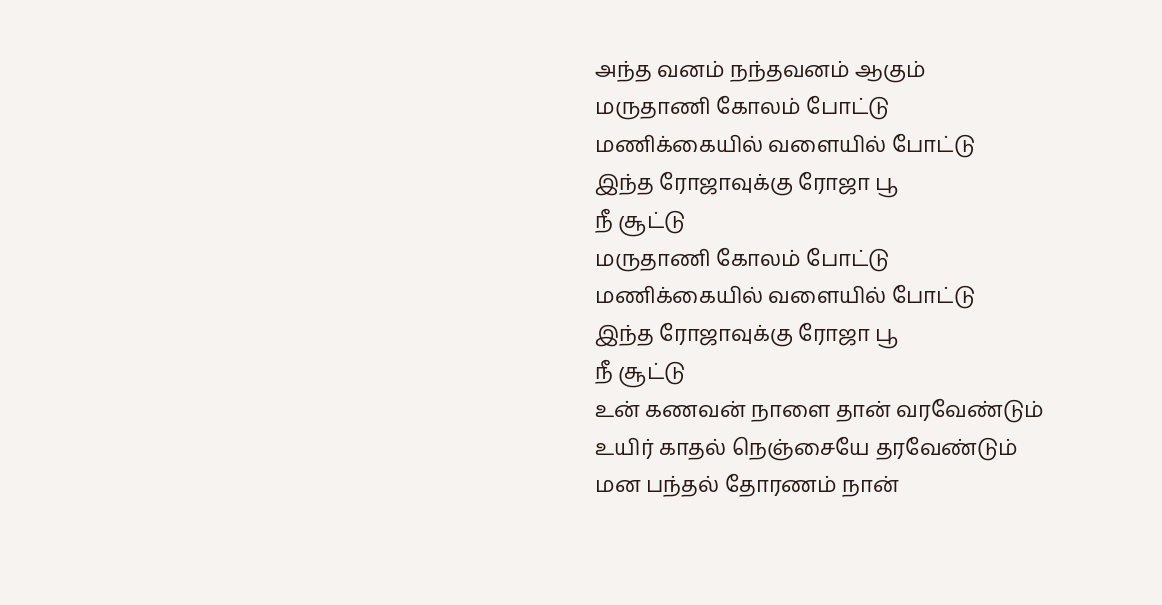அந்த வனம் நந்தவனம் ஆகும்
மருதாணி கோலம் போட்டு
மணிக்கையில் வளையில் போட்டு
இந்த ரோஜாவுக்கு ரோஜா பூ
நீ சூட்டு
மருதாணி கோலம் போட்டு
மணிக்கையில் வளையில் போட்டு
இந்த ரோஜாவுக்கு ரோஜா பூ
நீ சூட்டு
உன் கணவன் நாளை தான் வரவேண்டும்
உயிர் காதல் நெஞ்சையே தரவேண்டும்
மன பந்தல் தோரணம் நான்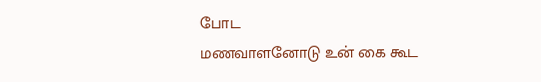போட
மணவாளனோடு உன் கை கூட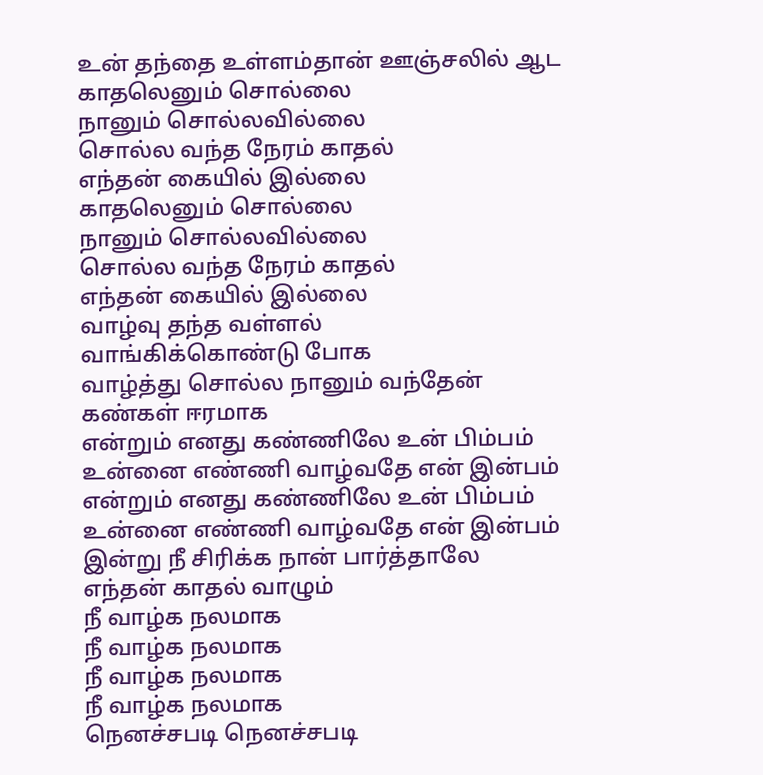உன் தந்தை உள்ளம்தான் ஊஞ்சலில் ஆட
காதலெனும் சொல்லை
நானும் சொல்லவில்லை
சொல்ல வந்த நேரம் காதல்
எந்தன் கையில் இல்லை
காதலெனும் சொல்லை
நானும் சொல்லவில்லை
சொல்ல வந்த நேரம் காதல்
எந்தன் கையில் இல்லை
வாழ்வு தந்த வள்ளல்
வாங்கிக்கொண்டு போக
வாழ்த்து சொல்ல நானும் வந்தேன்
கண்கள் ஈரமாக
என்றும் எனது கண்ணிலே உன் பிம்பம்
உன்னை எண்ணி வாழ்வதே என் இன்பம்
என்றும் எனது கண்ணிலே உன் பிம்பம்
உன்னை எண்ணி வாழ்வதே என் இன்பம்
இன்று நீ சிரிக்க நான் பார்த்தாலே
எந்தன் காதல் வாழும்
நீ வாழ்க நலமாக
நீ வாழ்க நலமாக
நீ வாழ்க நலமாக
நீ வாழ்க நலமாக
நெனச்சபடி நெனச்சபடி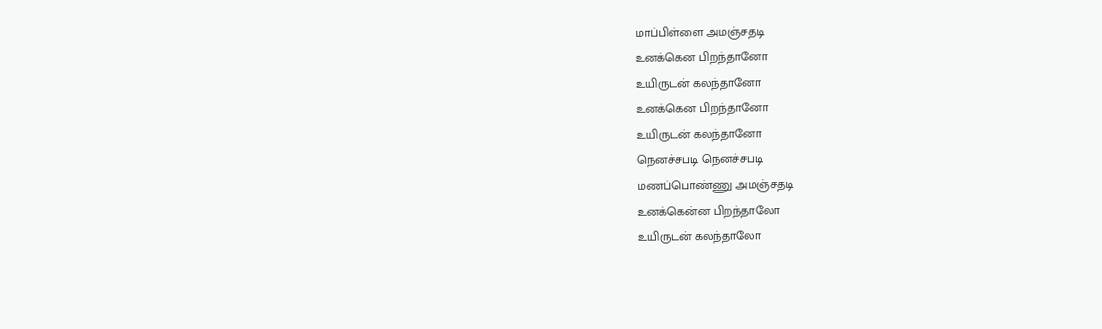மாப்பிள்ளை அமஞ்சதடி
உனக்கென பிறந்தானோ
உயிருடன் கலந்தானோ
உனக்கென பிறந்தானோ
உயிருடன் கலந்தானோ
நெனச்சபடி நெனச்சபடி
மணப்பொண்ணு அமஞ்சதடி
உனக்கென்ன பிறந்தாலோ
உயிருடன் கலந்தாலோ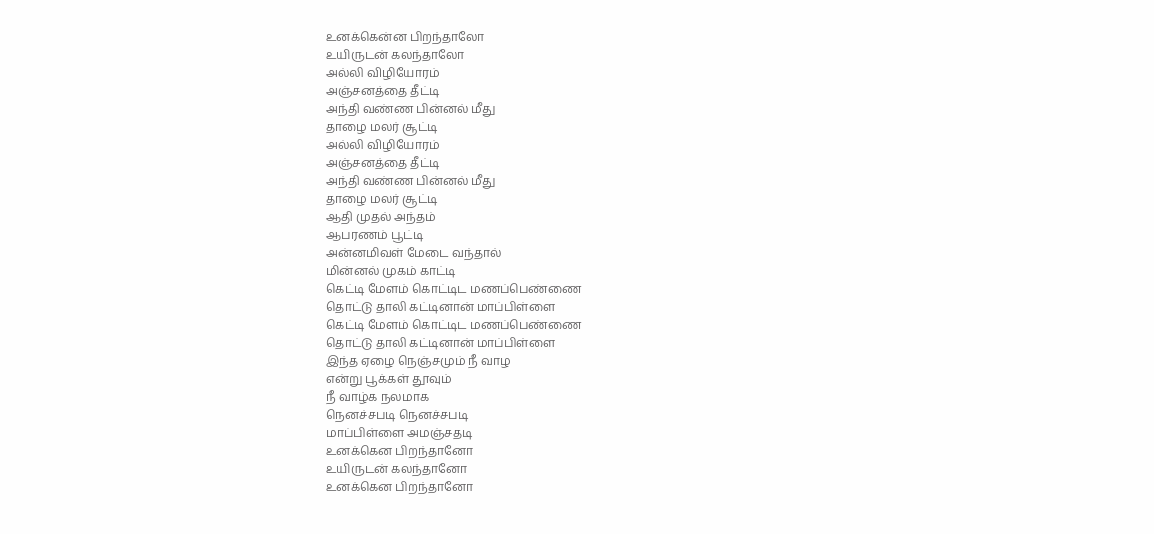உனக்கென்ன பிறந்தாலோ
உயிருடன் கலந்தாலோ
அல்லி விழியோரம்
அஞ்சனத்தை தீட்டி
அந்தி வண்ண பின்னல் மீது
தாழை மலர் சூட்டி
அல்லி விழியோரம்
அஞ்சனத்தை தீட்டி
அந்தி வண்ண பின்னல் மீது
தாழை மலர் சூட்டி
ஆதி முதல் அந்தம்
ஆபரணம் பூட்டி
அன்னமிவள் மேடை வந்தால்
மின்னல் முகம் காட்டி
கெட்டி மேளம் கொட்டிட மணப்பெண்ணை
தொட்டு தாலி கட்டினான் மாப்பிள்ளை
கெட்டி மேளம் கொட்டிட மணப்பெண்ணை
தொட்டு தாலி கட்டினான் மாப்பிள்ளை
இந்த ஏழை நெஞ்சமும் நீ வாழ
என்று பூக்கள் தூவும்
நீ வாழ்க நலமாக
நெனச்சபடி நெனச்சபடி
மாப்பிள்ளை அமஞ்சதடி
உனக்கென பிறந்தானோ
உயிருடன் கலந்தானோ
உனக்கென பிறந்தானோ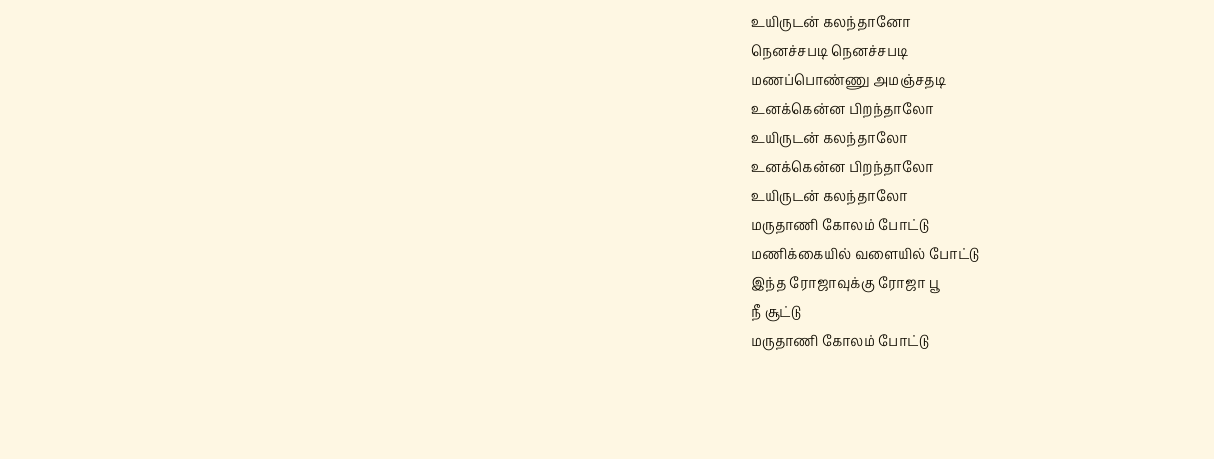உயிருடன் கலந்தானோ
நெனச்சபடி நெனச்சபடி
மணப்பொண்ணு அமஞ்சதடி
உனக்கென்ன பிறந்தாலோ
உயிருடன் கலந்தாலோ
உனக்கென்ன பிறந்தாலோ
உயிருடன் கலந்தாலோ
மருதாணி கோலம் போட்டு
மணிக்கையில் வளையில் போட்டு
இந்த ரோஜாவுக்கு ரோஜா பூ
நீ சூட்டு
மருதாணி கோலம் போட்டு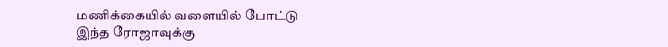மணிக்கையில் வளையில் போட்டு
இந்த ரோஜாவுக்கு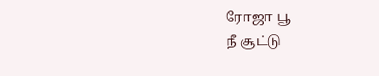ரோஜா பூ
நீ சூட்டு